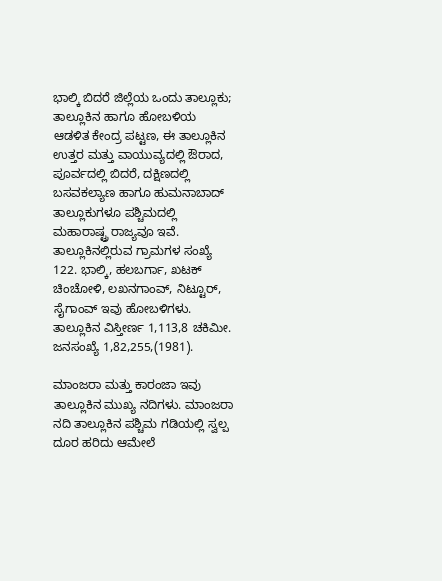ಭಾಲ್ಕಿ ಬಿದರೆ ಜಿಲ್ಲೆಯ ಒಂದು ತಾಲ್ಲೂಕು; ತಾಲ್ಲೂಕಿನ ಹಾಗೂ ಹೋಬಳಿಯ ಆಡಳಿತ ಕೇಂದ್ರ ಪಟ್ಟಣ, ಈ ತಾಲ್ಲೂಕಿನ ಉತ್ತರ ಮತ್ತು ವಾಯುವ್ಯದಲ್ಲಿ ಔರಾದ, ಪೂರ್ವದಲ್ಲಿ ಬಿದರೆ, ದಕ್ಷಿಣದಲ್ಲಿ ಬಸವಕಲ್ಯಾಣ ಹಾಗೂ ಹುಮನಾಬಾದ್ ತಾಲ್ಲೂಕುಗಳೂ ಪಶ್ಚಿಮದಲ್ಲಿ ಮಹಾರಾಷ್ಟ್ರ ರಾಜ್ಯವೂ ಇವೆ. ತಾಲ್ಲೂಕಿನಲ್ಲಿರುವ ಗ್ರಾಮಗಳ ಸಂಖ್ಯೆ 122. ಭಾಲ್ಕಿ, ಹಲಬರ್ಗಾ, ಖಟಕ್ ಚಿಂಚೋಳಿ, ಲಖನಗಾಂವ್, ನಿಟ್ಟೂರ್, ಸೈಗಾಂವ್ ಇವು ಹೋಬಳಿಗಳು. ತಾಲ್ಲೂಕಿನ ವಿಸ್ತೀರ್ಣ 1,113,8 ಚಕಿಮೀ. ಜನಸಂಖ್ಯೆ 1,82,255,(1981).

ಮಾಂಜರಾ ಮತ್ತು ಕಾರಂಜಾ ಇವು ತಾಲ್ಲೂಕಿನ ಮುಖ್ಯ ನದಿಗಳು. ಮಾಂಜರಾ ನದಿ ತಾಲ್ಲೂಕಿನ ಪಶ್ಚಿಮ ಗಡಿಯಲ್ಲಿ ಸ್ವಲ್ಪ ದೂರ ಹರಿದು ಆಮೇಲೆ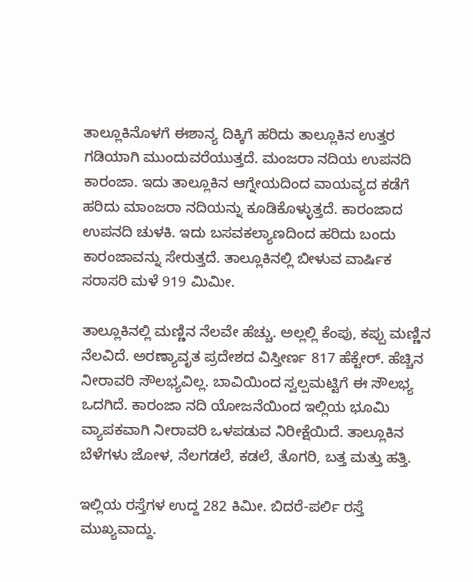ತಾಲ್ಲೂಕಿನೊಳಗೆ ಈಶಾನ್ಯ ದಿಕ್ಕಿಗೆ ಹರಿದು ತಾಲ್ಲೂಕಿನ ಉತ್ತರ ಗಡಿಯಾಗಿ ಮುಂದುವರೆಯುತ್ತದೆ. ಮಂಜರಾ ನದಿಯ ಉಪನದಿ ಕಾರಂಜಾ. ಇದು ತಾಲ್ಲೂಕಿನ ಆಗ್ನೇಯದಿಂದ ವಾಯವ್ಯದ ಕಡೆಗೆ ಹರಿದು ಮಾಂಜರಾ ನದಿಯನ್ನು ಕೂಡಿಕೊಳ್ಳುತ್ತದೆ. ಕಾರಂಜಾದ ಉಪನದಿ ಚುಳಕಿ. ಇದು ಬಸವಕಲ್ಯಾಣದಿಂದ ಹರಿದು ಬಂದು ಕಾರಂಜಾವನ್ನು ಸೇರುತ್ತದೆ. ತಾಲ್ಲೂಕಿನಲ್ಲಿ ಬೀಳುವ ವಾರ್ಷಿಕ ಸರಾಸರಿ ಮಳೆ 919 ಮಿಮೀ.

ತಾಲ್ಲೂಕಿನಲ್ಲಿ ಮಣ್ಣಿನ ನೆಲವೇ ಹೆಚ್ಚು. ಅಲ್ಲಲ್ಲಿ ಕೆಂಪು, ಕಪ್ಪು ಮಣ್ಣಿನ ನೆಲವಿದೆ. ಅರಣ್ಯಾವೃತ ಪ್ರದೇಶದ ವಿಸ್ತೀರ್ಣ 817 ಹೆಕ್ಟೇರ್. ಹೆಚ್ಚಿನ ನೀರಾವರಿ ಸೌಲಭ್ಯವಿಲ್ಲ. ಬಾವಿಯಿಂದ ಸ್ವಲ್ಪಮಟ್ಟಿಗೆ ಈ ಸೌಲಭ್ಯ ಒದಗಿದೆ. ಕಾರಂಜಾ ನದಿ ಯೋಜನೆಯಿಂದ ಇಲ್ಲಿಯ ಭೂಮಿ ವ್ಯಾಪಕವಾಗಿ ನೀರಾವರಿ ಒಳಪಡುವ ನಿರೀಕ್ಷೆಯಿದೆ. ತಾಲ್ಲೂಕಿನ ಬೆಳೆಗಳು ಜೋಳ, ನೆಲಗಡಲೆ, ಕಡಲೆ, ತೊಗರಿ, ಬತ್ತ ಮತ್ತು ಹತ್ತಿ.

ಇಲ್ಲಿಯ ರಸ್ತೆಗಳ ಉದ್ದ 282 ಕಿಮೀ. ಬಿದರೆ-ಪರ್ಲಿ ರಸ್ತೆ ಮುಖ್ಯವಾದ್ದು.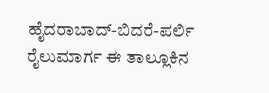ಹೈದರಾಬಾದ್-ಬಿದರೆ-ಪರ್ಲಿ ರೈಲುಮಾರ್ಗ ಈ ತಾಲ್ಲೂಕಿನ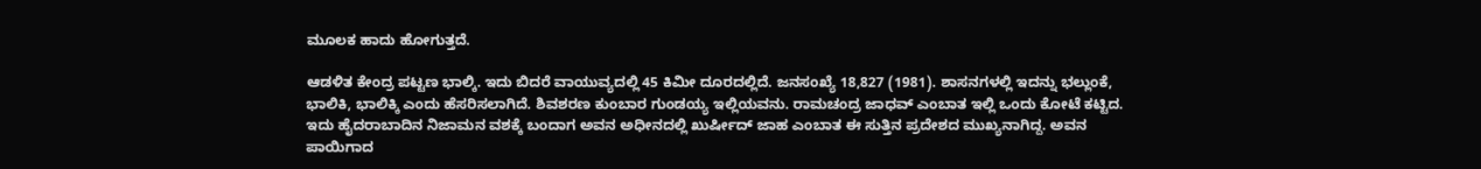ಮೂಲಕ ಹಾದು ಹೋಗುತ್ತದೆ.

ಆಡಳಿತ ಕೇಂದ್ರ ಪಟ್ಟಣ ಭಾಲ್ಕಿ. ಇದು ಬಿದರೆ ವಾಯುವ್ಯದಲ್ಲಿ 45 ಕಿಮೀ ದೂರದಲ್ಲಿದೆ. ಜನಸಂಖ್ಯೆ 18,827 (1981). ಶಾಸನಗಳಲ್ಲಿ ಇದನ್ನು ಭಲ್ಲುಂಕೆ, ಭಾಲಿಕಿ, ಭಾಲಿಕ್ಕಿ ಎಂದು ಹೆಸರಿಸಲಾಗಿದೆ. ಶಿವಶರಣ ಕುಂಬಾರ ಗುಂಡಯ್ಯ ಇಲ್ಲಿಯವನು. ರಾಮಚಂದ್ರ ಜಾಧವ್ ಎಂಬಾತ ಇಲ್ಲಿ ಒಂದು ಕೋಟೆ ಕಟ್ಟಿದ. ಇದು ಹೈದರಾಬಾದಿನ ನಿಜಾಮನ ವಶಕ್ಕೆ ಬಂದಾಗ ಅವನ ಅಧೀನದಲ್ಲಿ ಖುರ್ಷೀದ್ ಜಾಹ ಎಂಬಾತ ಈ ಸುತ್ತಿನ ಪ್ರದೇಶದ ಮುಖ್ಯನಾಗಿದ್ದ. ಅವನ ಪಾಯಿಗಾದ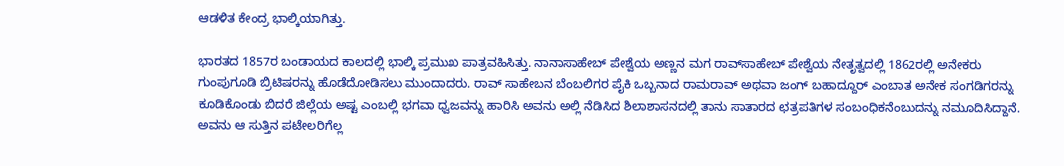ಆಡಳಿತ ಕೇಂದ್ರ ಭಾಲ್ಕಿಯಾಗಿತ್ತು.

ಭಾರತದ 1857ರ ಬಂಡಾಯದ ಕಾಲದಲ್ಲಿ ಭಾಲ್ಕಿ ಪ್ರಮುಖ ಪಾತ್ರವಹಿಸಿತ್ತು. ನಾನಾಸಾಹೇಬ್ ಪೇಶ್ವೆಯ ಅಣ್ಣನ ಮಗ ರಾವ್‍ಸಾಹೇಬ್ ಪೇಶ್ವೆಯ ನೇತೃತ್ವದಲ್ಲಿ 1862ರಲ್ಲಿ ಅನೇಕರು ಗುಂಪುಗೂಡಿ ಬ್ರಿಟಿಷರನ್ನು ಹೊಡೆದೋಡಿಸಲು ಮುಂದಾದರು. ರಾವ್ ಸಾಹೇಬನ ಬೆಂಬಲಿಗರ ಪೈಕಿ ಒಬ್ಬನಾದ ರಾಮರಾವ್ ಅಥವಾ ಜಂಗ್ ಬಹಾದ್ದೂರ್ ಎಂಬಾತ ಅನೇಕ ಸಂಗಡಿಗರನ್ನು ಕೂಡಿಕೊಂಡು ಬಿದರೆ ಜಿಲ್ಲೆಯ ಅಷ್ಟ ಎಂಬಲ್ಲಿ ಭಗವಾ ಧ್ವಜವನ್ನು ಹಾರಿಸಿ ಅವನು ಅಲ್ಲಿ ನೆಡಿಸಿದ ಶಿಲಾಶಾಸನದಲ್ಲಿ ತಾನು ಸಾತಾರದ ಛತ್ರಪತಿಗಳ ಸಂಬಂಧಿಕನೆಂಬುದನ್ನು ನಮೂದಿಸಿದ್ದಾನೆ. ಅವನು ಆ ಸುತ್ತಿನ ಪಟೇಲರಿಗೆಲ್ಲ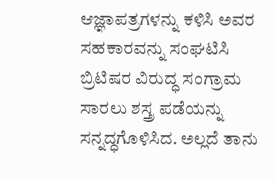ಆಜ್ಞಾಪತ್ರಗಳನ್ನು ಕಳಿಸಿ ಅವರ ಸಹಕಾರವನ್ನು ಸಂಘಟಿಸಿ ಬ್ರಿಟಿಷರ ವಿರುದ್ಧ ಸಂಗ್ರಾಮ ಸಾರಲು ಶಸ್ತ್ರ ಪಡೆಯನ್ನು ಸನ್ನದ್ಧಗೊಳಿಸಿದ. ಅಲ್ಲದೆ ತಾನು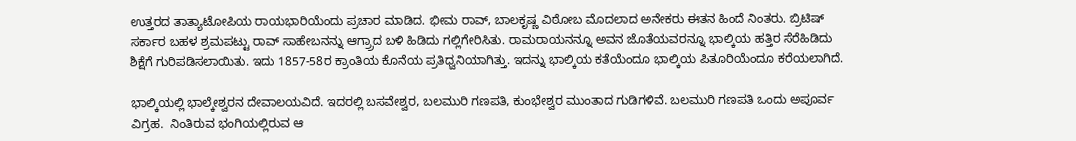ಉತ್ತರದ ತಾತ್ಯಾಟೋಪಿಯ ರಾಯಭಾರಿಯೆಂದು ಪ್ರಚಾರ ಮಾಡಿದ. ಭೀಮ ರಾವ್, ಬಾಲಕೃಷ್ಣ ವಿಠೋಬ ಮೊದಲಾದ ಅನೇಕರು ಈತನ ಹಿಂದೆ ನಿಂತರು. ಬ್ರಿಟಿಷ್ ಸರ್ಕಾರ ಬಹಳ ಶ್ರಮಪಟ್ಟು ರಾವ್ ಸಾಹೇಬನನ್ನು ಆಗ್ರ್ರಾದ ಬಳಿ ಹಿಡಿದು ಗಲ್ಲಿಗೇರಿಸಿತು. ರಾಮರಾಯನನ್ನೂ ಅವನ ಜೊತೆಯವರನ್ನೂ ಭಾಲ್ಕಿಯ ಹತ್ತಿರ ಸೆರೆಹಿಡಿದು ಶಿಕ್ಷೆಗೆ ಗುರಿಪಡಿಸಲಾಯಿತು. ಇದು 1857-58ರ ಕ್ರಾಂತಿಯ ಕೊನೆಯ ಪ್ರತಿಧ್ವನಿಯಾಗಿತ್ತು. ಇದನ್ನು ಭಾಲ್ಕಿಯ ಕತೆಯೆಂದೂ ಭಾಲ್ಕಿಯ ಪಿತೂರಿಯೆಂದೂ ಕರೆಯಲಾಗಿದೆ.

ಭಾಲ್ಕಿಯಲ್ಲಿ ಭಾಲ್ಕೇಶ್ವರನ ದೇವಾಲಯವಿದೆ. ಇದರಲ್ಲಿ ಬಸವೇಶ್ವರ, ಬಲಮುರಿ ಗಣಪತಿ, ಕುಂಭೇಶ್ವರ ಮುಂತಾದ ಗುಡಿಗಳಿವೆ. ಬಲಮುರಿ ಗಣಪತಿ ಒಂದು ಅಪೂರ್ವ ವಿಗ್ರಹ.  ನಿಂತಿರುವ ಭಂಗಿಯಲ್ಲಿರುವ ಆ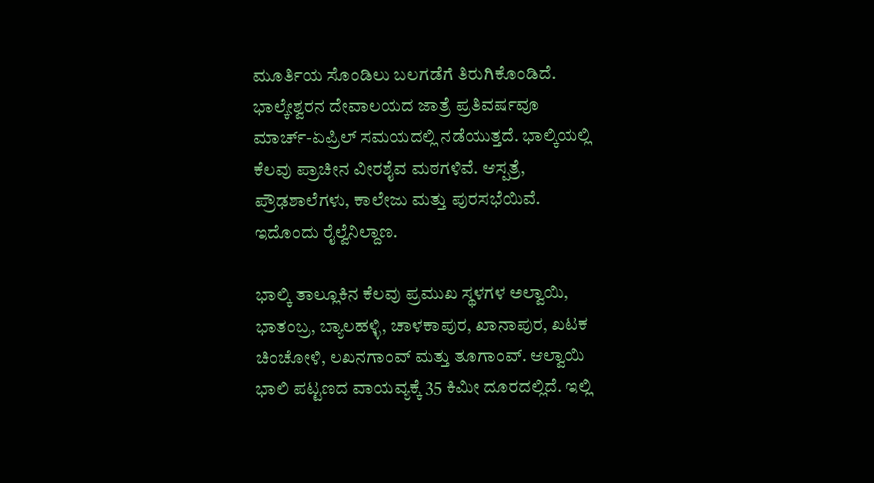ಮೂರ್ತಿಯ ಸೊಂಡಿಲು ಬಲಗಡೆಗೆ ತಿರುಗಿಕೊಂಡಿದೆ. ಭಾಲ್ಕೇಶ್ವರನ ದೇವಾಲಯದ ಜಾತ್ರೆ ಪ್ರತಿವರ್ಷವೂ ಮಾರ್ಚ್-ಏಪ್ರಿಲ್ ಸಮಯದಲ್ಲಿ ನಡೆಯುತ್ತದೆ. ಭಾಲ್ಕಿಯಲ್ಲಿ ಕೆಲವು ಪ್ರಾಚೀನ ವೀರಶೈವ ಮಠಗಳಿವೆ. ಆಸ್ಪತ್ರೆ, ಪ್ರೌಢಶಾಲೆಗಳು, ಕಾಲೇಜು ಮತ್ತು ಪುರಸಭೆಯಿವೆ. ಇದೊಂದು ರೈಲ್ವೆನಿಲ್ದಾಣ.

ಭಾಲ್ಕಿ ತಾಲ್ಲೂಕಿನ ಕೆಲವು ಪ್ರಮುಖ ಸ್ಥಳಗಳ ಅಲ್ವಾಯಿ, ಭಾತಂಬ್ರ, ಬ್ಯಾಲಹಳ್ಳಿ, ಚಾಳಕಾಪುರ, ಖಾನಾಪುರ, ಖಟಕ ಚಿಂಚೋಳಿ, ಲಖನಗಾಂವ್ ಮತ್ತು ತೂಗಾಂವ್. ಆಲ್ವಾಯಿ ಭಾಲಿ ಪಟ್ಟಣದ ವಾಯವ್ಯಕ್ಕೆ 35 ಕಿಮೀ ದೂರದಲ್ಲಿದೆ. ಇಲ್ಲಿ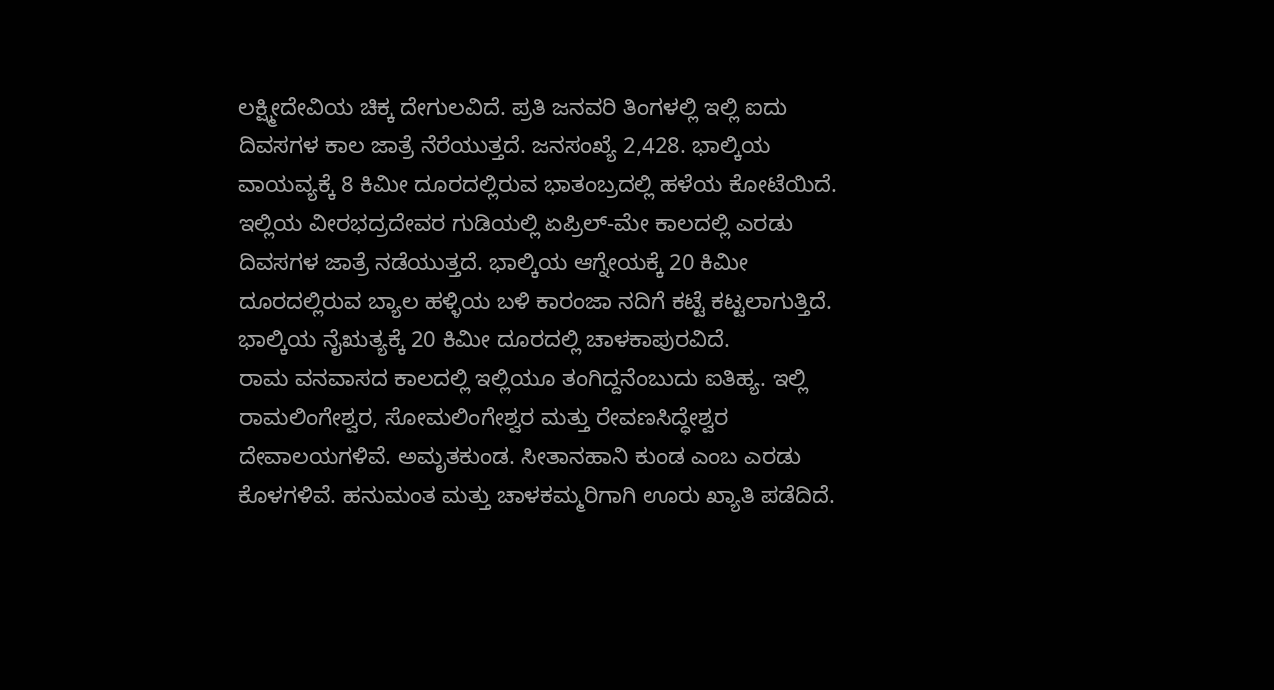ಲಕ್ಷ್ಮೀದೇವಿಯ ಚಿಕ್ಕ ದೇಗುಲವಿದೆ. ಪ್ರತಿ ಜನವರಿ ತಿಂಗಳಲ್ಲಿ ಇಲ್ಲಿ ಐದು ದಿವಸಗಳ ಕಾಲ ಜಾತ್ರೆ ನೆರೆಯುತ್ತದೆ. ಜನಸಂಖ್ಯೆ 2,428. ಭಾಲ್ಕಿಯ ವಾಯವ್ಯಕ್ಕೆ 8 ಕಿಮೀ ದೂರದಲ್ಲಿರುವ ಭಾತಂಬ್ರದಲ್ಲಿ ಹಳೆಯ ಕೋಟೆಯಿದೆ. ಇಲ್ಲಿಯ ವೀರಭದ್ರದೇವರ ಗುಡಿಯಲ್ಲಿ ಏಪ್ರಿಲ್-ಮೇ ಕಾಲದಲ್ಲಿ ಎರಡು ದಿವಸಗಳ ಜಾತ್ರೆ ನಡೆಯುತ್ತದೆ. ಭಾಲ್ಕಿಯ ಆಗ್ನೇಯಕ್ಕೆ 20 ಕಿಮೀ ದೂರದಲ್ಲಿರುವ ಬ್ಯಾಲ ಹಳ್ಳಿಯ ಬಳಿ ಕಾರಂಜಾ ನದಿಗೆ ಕಟ್ಟೆ ಕಟ್ಟಲಾಗುತ್ತಿದೆ. ಭಾಲ್ಕಿಯ ನೈಋತ್ಯಕ್ಕೆ 20 ಕಿಮೀ ದೂರದಲ್ಲಿ ಚಾಳಕಾಪುರವಿದೆ.
ರಾಮ ವನವಾಸದ ಕಾಲದಲ್ಲಿ ಇಲ್ಲಿಯೂ ತಂಗಿದ್ದನೆಂಬುದು ಐತಿಹ್ಯ. ಇಲ್ಲಿ ರಾಮಲಿಂಗೇಶ್ವರ, ಸೋಮಲಿಂಗೇಶ್ವರ ಮತ್ತು ರೇವಣಸಿದ್ಧೇಶ್ವರ ದೇವಾಲಯಗಳಿವೆ. ಅಮೃತಕುಂಡ. ಸೀತಾನಹಾನಿ ಕುಂಡ ಎಂಬ ಎರಡು ಕೊಳಗಳಿವೆ. ಹನುಮಂತ ಮತ್ತು ಚಾಳಕಮ್ಮರಿಗಾಗಿ ಊರು ಖ್ಯಾತಿ ಪಡೆದಿದೆ.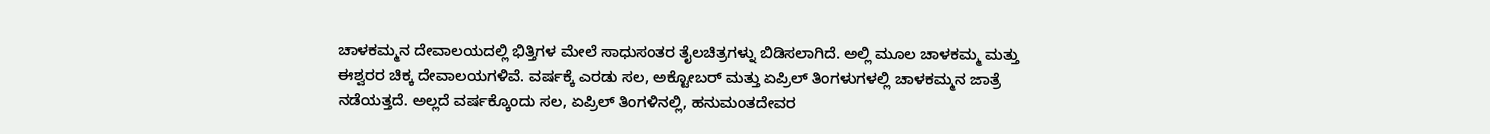ಚಾಳಕಮ್ಮನ ದೇವಾಲಯದಲ್ಲಿ ಭಿತ್ತಿಗಳ ಮೇಲೆ ಸಾಧುಸಂತರ ತೈಲಚಿತ್ರಗಳ್ನು ಬಿಡಿಸಲಾಗಿದೆ. ಅಲ್ಲಿ ಮೂಲ ಚಾಳಕಮ್ಮ ಮತ್ತು ಈಶ್ವರರ ಚಿಕ್ಕ ದೇವಾಲಯಗಳಿವೆ. ವರ್ಷಕ್ಕೆ ಎರಡು ಸಲ, ಅಕ್ಟೋಬರ್ ಮತ್ತು ಏಪ್ರಿಲ್ ತಿಂಗಳುಗಳಲ್ಲಿ ಚಾಳಕಮ್ಮನ ಜಾತ್ರೆ ನಡೆಯತ್ತದೆ. ಅಲ್ಲದೆ ವರ್ಷಕ್ಕೊಂದು ಸಲ, ಏಪ್ರಿಲ್ ತಿಂಗಳಿನಲ್ಲಿ, ಹನುಮಂತದೇವರ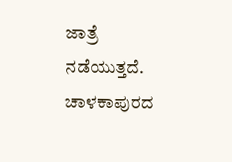ಜಾತ್ರೆ ನಡೆಯುತ್ತದೆ. ಚಾಳಕಾಪುರದ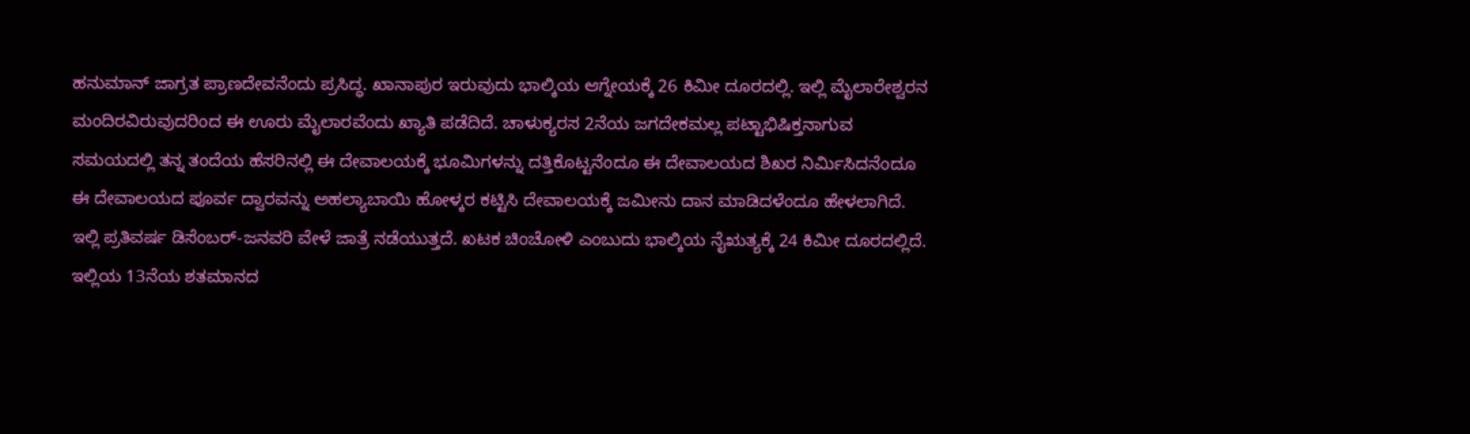ಹನುಮಾನ್ ಜಾಗ್ರತ ಪ್ರಾಣದೇವನೆಂದು ಪ್ರಸಿದ್ಧ. ಖಾನಾಪುರ ಇರುವುದು ಭಾಲ್ಕಿಯ ಆಗ್ನೇಯಕ್ಕೆ 26 ಕಿಮೀ ದೂರದಲ್ಲಿ. ಇಲ್ಲಿ ಮೈಲಾರೇಶ್ವರನ ಮಂದಿರವಿರುವುದರಿಂದ ಈ ಊರು ಮೈಲಾರವೆಂದು ಖ್ಯಾತಿ ಪಡೆದಿದೆ. ಚಾಳುಕ್ಯರಸ 2ನೆಯ ಜಗದೇಕಮಲ್ಲ ಪಟ್ಟಾಭಿಷಿಕ್ತನಾಗುವ ಸಮಯದಲ್ಲಿ ತನ್ನ ತಂದೆಯ ಹೆಸರಿನಲ್ಲಿ ಈ ದೇವಾಲಯಕ್ಕೆ ಭೂಮಿಗಳನ್ನು ದತ್ತಿಕೊಟ್ಟನೆಂದೂ ಈ ದೇವಾಲಯದ ಶಿಖರ ನಿರ್ಮಿಸಿದನೆಂದೂ ಈ ದೇವಾಲಯದ ಪೂರ್ವ ದ್ವಾರವನ್ನು ಅಹಲ್ಯಾಬಾಯಿ ಹೋಳ್ಕರ ಕಟ್ಟಿಸಿ ದೇವಾಲಯಕ್ಕೆ ಜಮೀನು ದಾನ ಮಾಡಿದಳೆಂದೂ ಹೇಳಲಾಗಿದೆ. ಇಲ್ಲಿ ಪ್ರತಿವರ್ಷ ಡಿಸೆಂಬರ್-ಜನವರಿ ವೇಳೆ ಜಾತ್ರೆ ನಡೆಯುತ್ತದೆ. ಖಟಕ ಚಿಂಚೋಳಿ ಎಂಬುದು ಭಾಲ್ಕಿಯ ನೈಋತ್ಯಕ್ಕೆ 24 ಕಿಮೀ ದೂರದಲ್ಲಿದೆ. ಇಲ್ಲಿಯ 13ನೆಯ ಶತಮಾನದ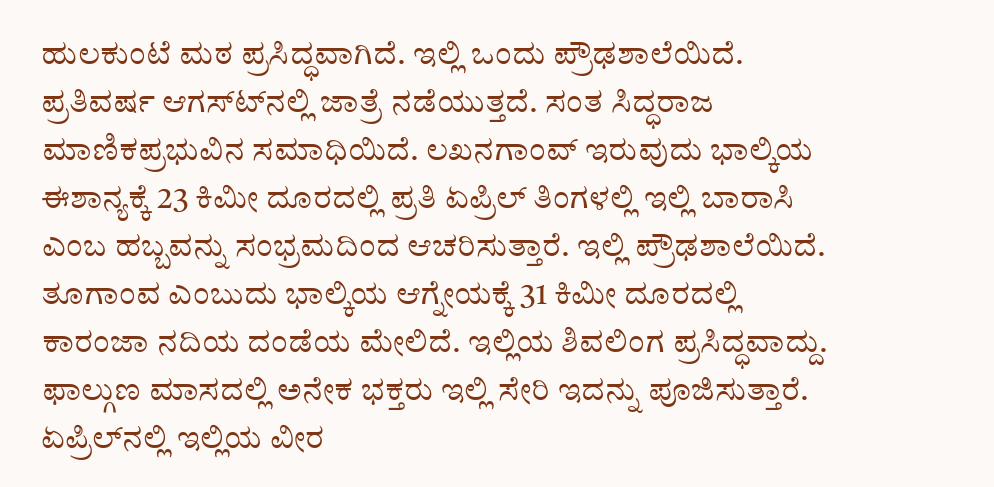ಹುಲಕುಂಟೆ ಮಠ ಪ್ರಸಿದ್ಧವಾಗಿದೆ. ಇಲ್ಲಿ ಒಂದು ಪ್ರೌಢಶಾಲೆಯಿದೆ. ಪ್ರತಿವರ್ಷ ಆಗಸ್ಟ್‍ನಲ್ಲಿ ಜಾತ್ರೆ ನಡೆಯುತ್ತದೆ. ಸಂತ ಸಿದ್ಧರಾಜ ಮಾಣಿಕಪ್ರಭುವಿನ ಸಮಾಧಿಯಿದೆ. ಲಖನಗಾಂವ್ ಇರುವುದು ಭಾಲ್ಕಿಯ ಈಶಾನ್ಯಕ್ಕೆ 23 ಕಿಮೀ ದೂರದಲ್ಲಿ ಪ್ರತಿ ಏಪ್ರಿಲ್ ತಿಂಗಳಲ್ಲಿ ಇಲ್ಲಿ ಬಾರಾಸಿ ಎಂಬ ಹಬ್ಬವನ್ನು ಸಂಭ್ರಮದಿಂದ ಆಚರಿಸುತ್ತಾರೆ. ಇಲ್ಲಿ ಪ್ರೌಢಶಾಲೆಯಿದೆ. ತೂಗಾಂವ ಎಂಬುದು ಭಾಲ್ಕಿಯ ಆಗ್ನೇಯಕ್ಕೆ 31 ಕಿಮೀ ದೂರದಲ್ಲಿ ಕಾರಂಜಾ ನದಿಯ ದಂಡೆಯ ಮೇಲಿದೆ. ಇಲ್ಲಿಯ ಶಿವಲಿಂಗ ಪ್ರಸಿದ್ಧವಾದ್ದು. ಫಾಲ್ಗುಣ ಮಾಸದಲ್ಲಿ ಅನೇಕ ಭಕ್ತರು ಇಲ್ಲಿ ಸೇರಿ ಇದನ್ನು ಪೂಜಿಸುತ್ತಾರೆ. ಏಪ್ರಿಲ್‍ನಲ್ಲಿ ಇಲ್ಲಿಯ ವೀರ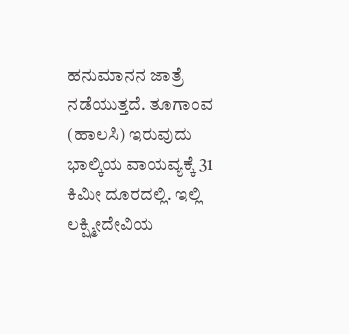ಹನುಮಾನನ ಜಾತ್ರೆ ನಡೆಯುತ್ತದೆ. ತೂಗಾಂವ (ಹಾಲಸಿ) ಇರುವುದು ಭಾಲ್ಕಿಯ ವಾಯವ್ಯಕ್ಕೆ 31 ಕಿಮೀ ದೂರದಲ್ಲಿ. ಇಲ್ಲಿ ಲಕ್ಷ್ಮೀದೇವಿಯ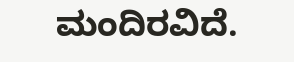ಮಂದಿರವಿದೆ.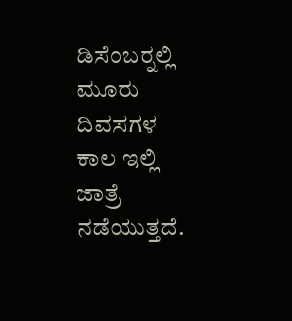ಡಿಸೆಂಬರ್‍ನಲ್ಲಿ ಮೂರು ದಿವಸಗಳ ಕಾಲ ಇಲ್ಲಿ ಜಾತ್ರೆ ನಡೆಯುತ್ತದೆ.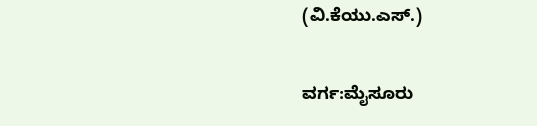(ವಿ.ಕೆಯು.ಎಸ್.)

ವರ್ಗ:ಮೈಸೂರು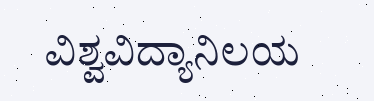ವಿಶ್ವವಿದ್ಯಾನಿಲಯ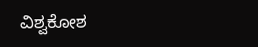ವಿಶ್ವಕೋಶ